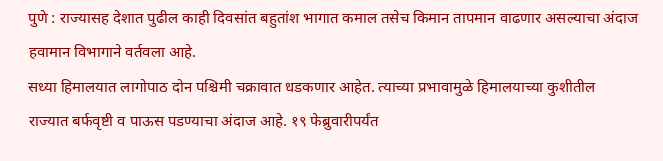पुणे : राज्यासह देशात पुढील काही दिवसांत बहुतांश भागात कमाल तसेच किमान तापमान वाढणार असल्याचा अंदाज हवामान विभागाने वर्तवला आहे.
सध्या हिमालयात लागोपाठ दोन पश्चिमी चक्रावात धडकणार आहेत. त्याच्या प्रभावामुळे हिमालयाच्या कुशीतील राज्यात बर्फवृष्टी व पाऊस पडण्याचा अंदाज आहे. १९ फेब्रुवारीपर्यंत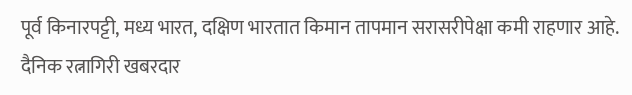पूर्व किनारपट्टी, मध्य भारत, दक्षिण भारतात किमान तापमान सरासरीपेक्षा कमी राहणार आहे.
दैनिक रत्नागिरी खबरदार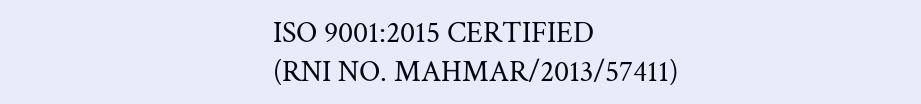ISO 9001:2015 CERTIFIED
(RNI NO. MAHMAR/2013/57411)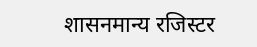शासनमान्य रजिस्टर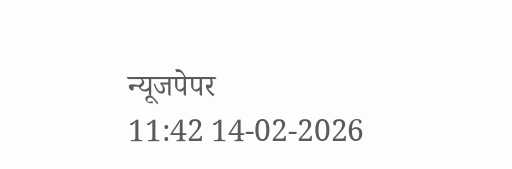न्यूजपेपर
11:42 14-02-2026